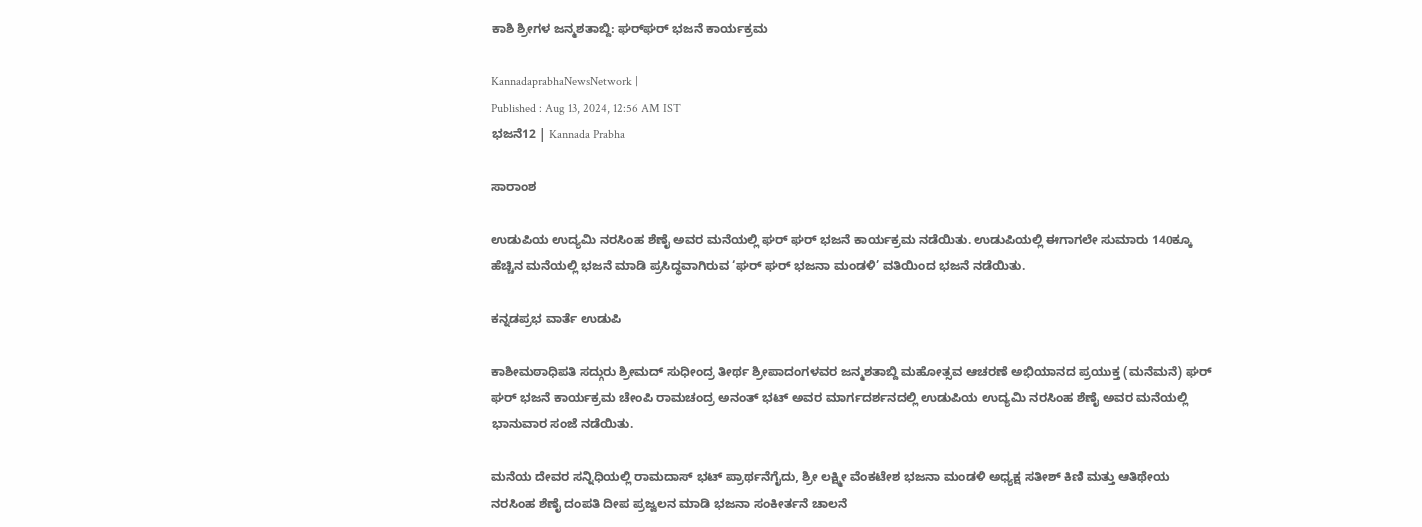ಕಾಶಿ ಶ್ರೀಗಳ ಜನ್ಮಶತಾಬ್ದಿ: ಘರ್‌ಘರ್ ಭಜನೆ ಕಾರ್ಯಕ್ರಮ

KannadaprabhaNewsNetwork |
Published : Aug 13, 2024, 12:56 AM IST
ಭಜನೆ12 | Kannada Prabha

ಸಾರಾಂಶ

ಉಡುಪಿಯ ಉದ್ಯಮಿ ನರಸಿಂಹ ಶೆಣೈ ಅವರ ಮನೆಯಲ್ಲಿ ಘರ್ ಘರ್ ಭಜನೆ ಕಾರ್ಯಕ್ರಮ ನಡೆಯಿತು. ಉಡುಪಿಯಲ್ಲಿ ಈಗಾಗಲೇ ಸುಮಾರು 140ಕ್ಕೂ ಹೆಚ್ಚಿನ ಮನೆಯಲ್ಲಿ ಭಜನೆ ಮಾಡಿ ಪ್ರಸಿದ್ಧವಾಗಿರುವ ‘ಘರ್ ಘರ್ ಭಜನಾ ಮಂಡಳಿ’ ವತಿಯಿಂದ ಭಜನೆ ನಡೆಯಿತು.

ಕನ್ನಡಪ್ರಭ ವಾರ್ತೆ ಉಡುಪಿ

ಕಾಶೀಮಠಾಧಿಪತಿ ಸದ್ಗುರು ಶ್ರೀಮದ್ ಸುಧೀಂದ್ರ ತೀರ್ಥ ಶ್ರೀಪಾದಂಗಳವರ ಜನ್ಮಶತಾಬ್ದಿ ಮಹೋತ್ಸವ ಆಚರಣೆ ಅಭಿಯಾನದ ಪ್ರಯುಕ್ತ (ಮನೆಮನೆ) ಘರ್ ಘರ್ ಭಜನೆ ಕಾರ್ಯಕ್ರಮ ಚೇಂಪಿ ರಾಮಚಂದ್ರ ಅನಂತ್ ಭಟ್ ಅವರ ಮಾರ್ಗದರ್ಶನದಲ್ಲಿ ಉಡುಪಿಯ ಉದ್ಯಮಿ ನರಸಿಂಹ ಶೆಣೈ ಅವರ ಮನೆಯಲ್ಲಿ ಭಾನುವಾರ ಸಂಜೆ ನಡೆಯಿತು.

ಮನೆಯ ದೇವರ ಸನ್ನಿಧಿಯಲ್ಲಿ ರಾಮದಾಸ್ ಭಟ್ ಪ್ರಾರ್ಥನೆಗೈದು, ಶ್ರೀ ಲಕ್ಷ್ಮೀ ವೆಂಕಟೇಶ ಭಜನಾ ಮಂಡಳಿ ಅಧ್ಯಕ್ಷ ಸತೀಶ್ ಕಿಣಿ ಮತ್ತು ಆತಿಥೇಯ ನರಸಿಂಹ ಶೆಣೈ ದಂಪತಿ ದೀಪ ಪ್ರಜ್ವಲನ ಮಾಡಿ ಭಜನಾ ಸಂಕೀರ್ತನೆ ಚಾಲನೆ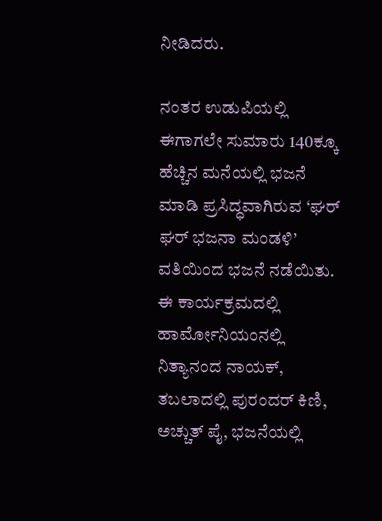ನೀಡಿದರು.

ನಂತರ ಉಡುಪಿಯಲ್ಲಿ ಈಗಾಗಲೇ ಸುಮಾರು 140ಕ್ಕೂ ಹೆಚ್ಚಿನ ಮನೆಯಲ್ಲಿ ಭಜನೆ ಮಾಡಿ ಪ್ರಸಿದ್ಧವಾಗಿರುವ ‘ಘರ್ ಘರ್ ಭಜನಾ ಮಂಡಳಿ’ ವತಿಯಿಂದ ಭಜನೆ ನಡೆಯಿತು. ಈ ಕಾರ್ಯಕ್ರಮದಲ್ಲಿ ಹಾರ್ಮೋನಿಯಂನಲ್ಲಿ ನಿತ್ಯಾನಂದ ನಾಯಕ್, ತಬಲಾದಲ್ಲಿ ಪುರಂದರ್ ಕಿಣಿ, ಅಚ್ಚುತ್ ಪೈ, ಭಜನೆಯಲ್ಲಿ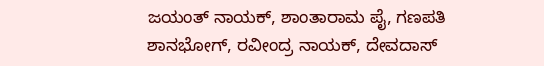ಜಯಂತ್ ನಾಯಕ್, ಶಾಂತಾರಾಮ ಪೈ, ಗಣಪತಿ ಶಾನಭೋಗ್, ರವೀಂದ್ರ ನಾಯಕ್, ದೇವದಾಸ್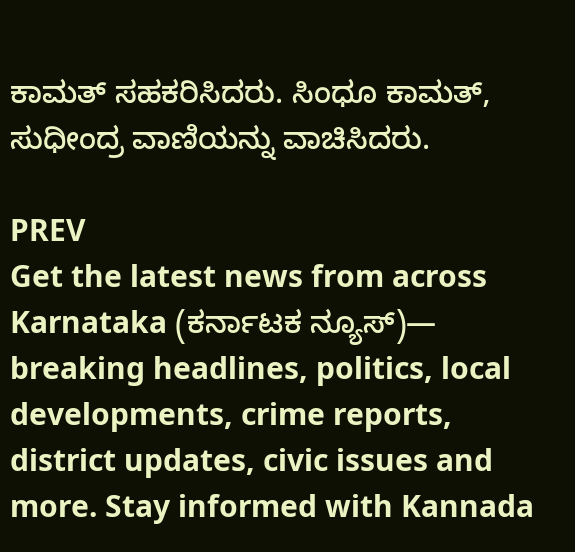ಕಾಮತ್ ಸಹಕರಿಸಿದರು. ಸಿಂಧೂ ಕಾಮತ್, ಸುಧೀಂದ್ರ ವಾಣಿಯನ್ನು ವಾಚಿಸಿದರು.

PREV
Get the latest news from across Karnataka (ಕರ್ನಾಟಕ ನ್ಯೂಸ್)— breaking headlines, politics, local developments, crime reports, district updates, civic issues and more. Stay informed with Kannada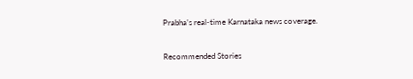Prabha’s real‑time Karnataka news coverage.

Recommended Stories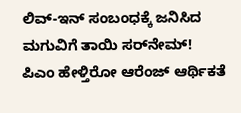ಲಿವ್‌-ಇನ್‌ ಸಂಬಂಧಕ್ಕೆ ಜನಿಸಿದ ಮಗುವಿಗೆ ತಾಯಿ ಸರ್‌ನೇಮ್‌!
ಪಿಎಂ ಹೇಳ್ತಿರೋ ಆರೆಂಜ್‌ ಆರ್ಥಿಕತೆ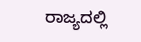ರಾಜ್ಯದಲ್ಲಿ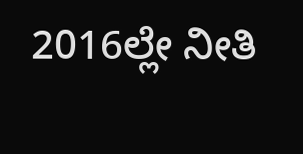2016ಲ್ಲೇ ನೀತಿ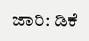ಜಾರಿ: ಡಿಕೆ